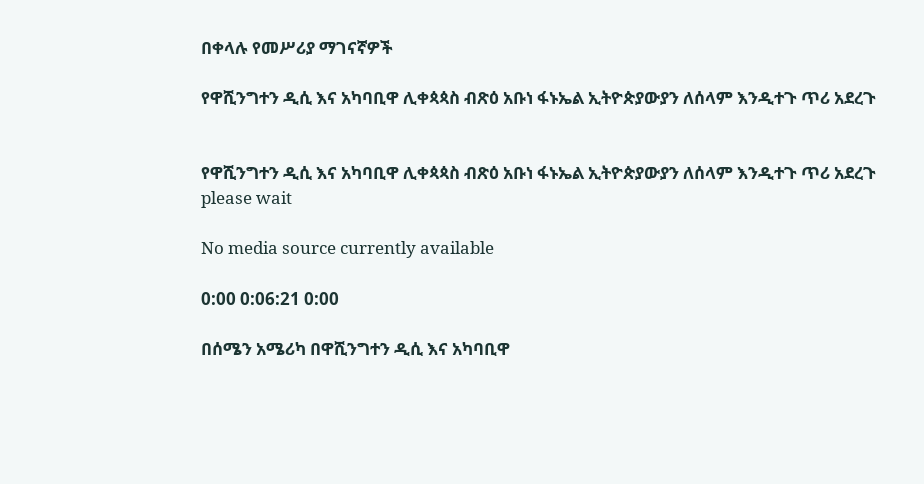በቀላሉ የመሥሪያ ማገናኛዎች

የዋሺንግተን ዲሲ እና አካባቢዋ ሊቀጳጳስ ብጽዕ አቡነ ፋኑኤል ኢትዮጵያውያን ለሰላም እንዲተጉ ጥሪ አደረጉ


የዋሺንግተን ዲሲ እና አካባቢዋ ሊቀጳጳስ ብጽዕ አቡነ ፋኑኤል ኢትዮጵያውያን ለሰላም እንዲተጉ ጥሪ አደረጉ
please wait

No media source currently available

0:00 0:06:21 0:00

በሰሜን አሜሪካ በዋሺንግተን ዲሲ እና አካባቢዋ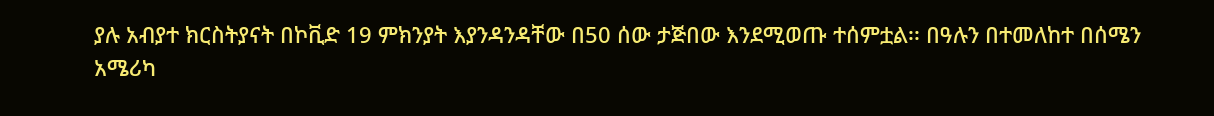ያሉ አብያተ ክርስትያናት በኮቪድ 19 ምክንያት እያንዳንዳቸው በ50 ሰው ታጅበው እንደሚወጡ ተሰምቷል፡፡ በዓሉን በተመለከተ በሰሜን አሜሪካ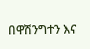በዋሽንግተን እና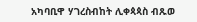አካባቢዋ ሃገረስብከት ሊቀጳጳስ ብጹወ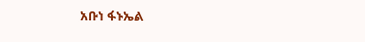አቡነ ፋኑኤል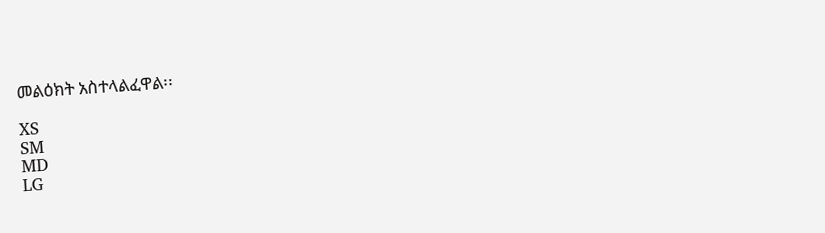መልዕክት አስተላልፈዋል፡፡

XS
SM
MD
LG